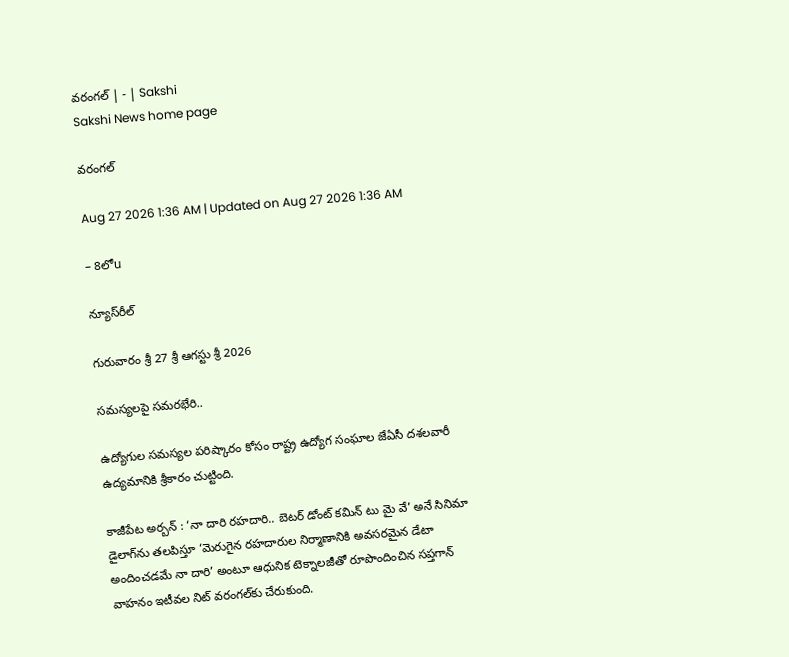వరంగల్‌ | - | Sakshi
Sakshi News home page

వరంగల్‌

Aug 27 2026 1:36 AM | Updated on Aug 27 2026 1:36 AM

– 8లోu

న్యూస్‌రీల్‌

గురువారం శ్రీ 27 శ్రీ ఆగస్టు శ్రీ 2026

సమస్యలపై సమరభేరి..

ఉద్యోగుల సమస్యల పరిష్కారం కోసం రాష్ట్ర ఉద్యోగ సంఘాల జేఏసీ దశలవారీ ఉద్యమానికి శ్రీకారం చుట్టింది.

కాజీపేట అర్బన్‌ : ‘నా దారి రహదారి.. బెటర్‌ డోంట్‌ కమిన్‌ టు మై వే’ అనే సినిమా డైలాగ్‌ను తలపిస్తూ ‘మెరుగైన రహదారుల నిర్మాణానికి అవసరమైన డేటా అందించడమే నా దారి’ అంటూ ఆధునిక టెక్నాలజీతో రూపొందించిన సప్తగాన్‌ వాహనం ఇటీవల నిట్‌ వరంగల్‌కు చేరుకుంది.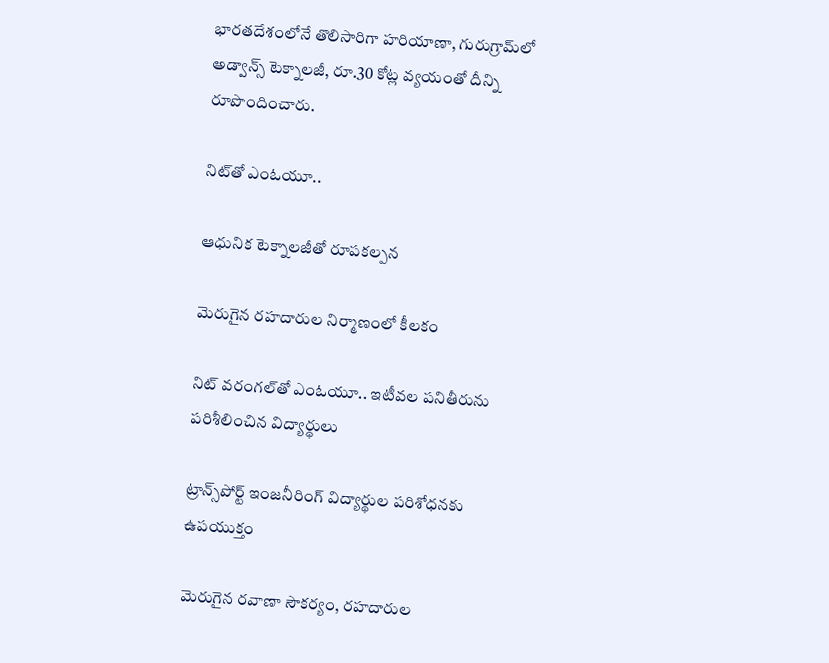భారతదేశంలోనే తొలిసారిగా హరియాణా, గురుగ్రామ్‌లో అడ్వాన్స్‌ టెక్నాలజీ, రూ.30 కోట్ల వ్యయంతో దీన్ని రూపొందించారు.

నిట్‌తో ఎంఓయూ..

ఆధునిక టెక్నాలజీతో రూపకల్పన

మెరుగైన రహదారుల నిర్మాణంలో కీలకం

నిట్‌ వరంగల్‌తో ఎంఓయూ.. ఇటీవల పనితీరును పరిశీలించిన విద్యార్థులు

ట్రాన్స్‌పోర్ట్‌ ఇంజనీరింగ్‌ విద్యార్థుల పరిశోధనకు ఉపయుక్తం

మెరుగైన రవాణా సౌకర్యం, రహదారుల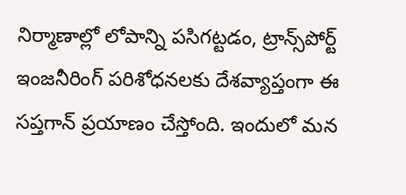నిర్మాణాల్లో లోపాన్ని పసిగట్టడం, ట్రాన్స్‌పోర్ట్‌ ఇంజనీరింగ్‌ పరిశోధనలకు దేశవ్యాప్తంగా ఈ సప్తగాన్‌ ప్రయాణం చేస్తోంది. ఇందులో మన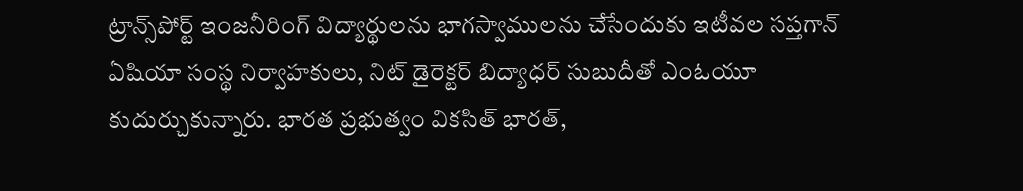ట్రాన్స్‌పోర్ట్‌ ఇంజనీరింగ్‌ విద్యార్థులను భాగస్వాములను చేసేందుకు ఇటీవల సప్తగాన్‌ ఏషియా సంస్థ నిర్వాహకులు, నిట్‌ డైరెక్టర్‌ బిద్యాధర్‌ సుబుదీతో ఎంఓయూ కుదుర్చుకున్నారు. భారత ప్రభుత్వం వికసిత్‌ భారత్‌,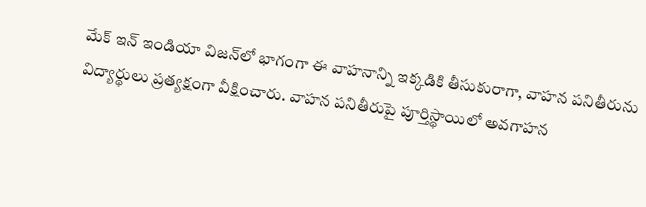మేక్‌ ఇన్‌ ఇండియా విజన్‌లో భాగంగా ఈ వాహనాన్ని ఇక్కడికి తీసుకురాగా, వాహన పనితీరును విద్యార్థులు ప్రత్యక్షంగా వీక్షించారు. వాహన పనితీరుపై పూర్తిస్థాయిలో అవగాహన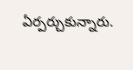ఏర్పర్చుకున్నారు.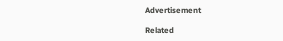Advertisement

Related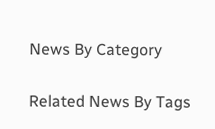News By Category

Related News By Tags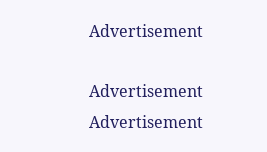Advertisement

Advertisement
Advertisement